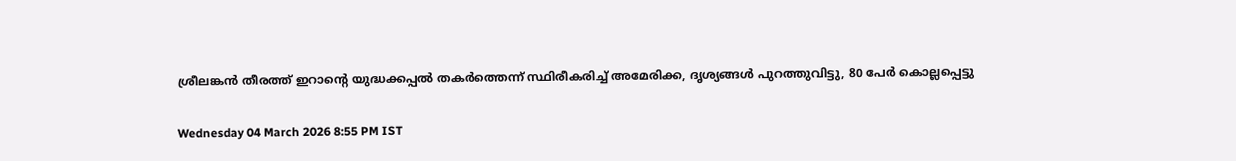ശ്രീലങ്കൻ തീരത്ത് ഇറാന്റെ യുദ്ധക്കപ്പൽ തകർത്തെന്ന് സ്ഥിരീകരിച്ച് അമേരിക്ക, ദൃശ്യങ്ങൾ പുറത്തുവിട്ടു, 80 പേർ കൊല്ലപ്പെട്ടു

Wednesday 04 March 2026 8:55 PM IST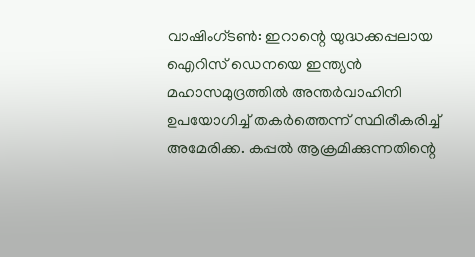വാഷിംഗ്ടൺ: ഇറാന്റെ യുദ്ധക്കപ്പലായ ഐറിസ് ഡെനയെ ഇന്ത്യൻ മഹാസമുദ്രത്തിൽ അന്തർവാഹിനി ഉപയോഗിച്ച് തകർത്തെന്ന് സ്ഥിരീകരിച്ച് അമേരിക്ക. കപ്പൽ ആക്രമിക്കുന്നതിന്റെ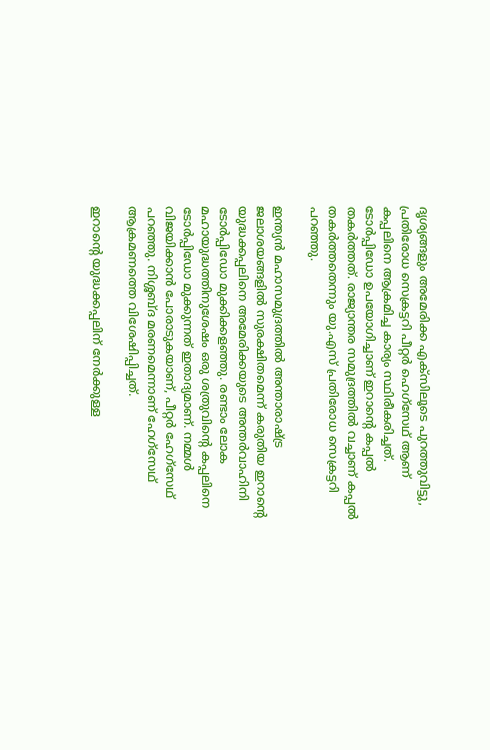ദൃശ്യങ്ങളും അമേരിക്ക എക്സിലൂടെ പുറത്തുവിട്ടു, പ്രതിരോധ സെക്രട്ടറി പീറ്റർ ഹെഗ്സേഥ് ആണ് കപ്പലിനെ ആക്രമിച്ച കാര്യം സ്ഥിരീകരിച്ചത്. ടോർപ്പിഡോ ഉപയോഗിച്ചാണ് ഇറാന്റെ കപ്പൽ തകർത്തത്. രാജ്യാന്തര സമുദ്രത്തിൽ വച്ചാണ് കപ്പൽ തകർത്തതെന്നും യു.എസ് പ്രതിരോധ സെക്രട്ടറി പറഞ്ഞു.

ഇന്ത്യൻ മഹാസമുദ്രത്തിൽ അന്താരാഷ്ട്ര ജലാശയങ്ങളിൽ സുരക്ഷിതമെന്ന് കരുതിയ ഇറാന്റെ യുദ്ധക്കപ്പലിനെ അമേരിക്കയുടെ അന്തർവാഹിനി ടോർപ്പിഡോ മുക്കിക്കളഞ്ഞു. രണ്ടാം ലോക മഹായുദ്ധത്തിനുശേഷം ഒരു ശത്രുവിന്റെ കപ്പലിനെ ടോർപ്പിഡോ മുക്കുന്നത് ഇതാദ്യമാണ്. നമ്മൾ വിജയിക്കാൻ പോരാടുകയാണ്, പീറ്റർ ഹേഗ്‌സേഥ് പറഞ്ഞു. നിശ്ശബ്ദ മരണമെന്നാണ് ഹേഗ്‌സേഥ് ആക്രമണത്തെ വിശേഷിപ്പിച്ചത്.

ഇറാന്റെ യുദ്ധക്കപ്പലിന് നേർക്കുള്ള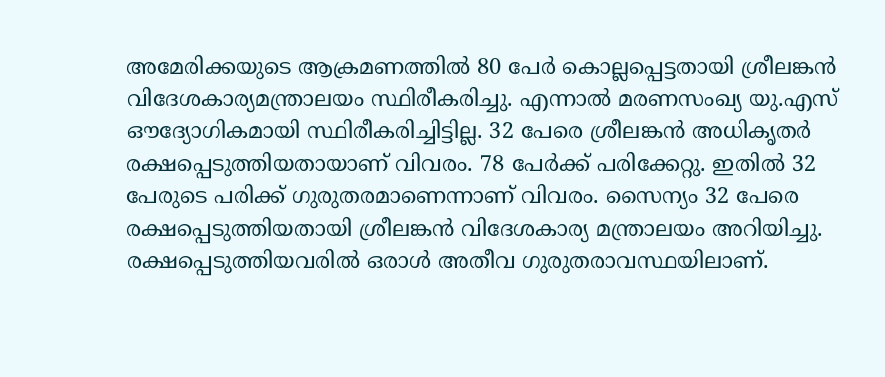അമേരിക്കയുടെ ആക്രമണത്തിൽ 80 പേർ കൊല്ലപ്പെട്ടതായി ശ്രീലങ്കൻ വിദേശകാര്യമന്ത്രാലയം സ്ഥിരീകരിച്ചു. എന്നാൽ മരണസംഖ്യ യു.എസ് ഔദ്യോഗികമായി സ്ഥിരീകരിച്ചിട്ടില്ല. 32 പേരെ ശ്രീലങ്കൻ അധികൃതർ രക്ഷപ്പെടുത്തിയതായാണ് വിവരം. 78 പേർക്ക് പരിക്കേറ്റു. ഇതിൽ 32 പേരുടെ പരിക്ക് ഗുരുതരമാണെന്നാണ് വിവരം. സൈന്യം 32 പേരെ രക്ഷപ്പെടുത്തിയതായി ശ്രീലങ്കൻ വിദേശകാര്യ മന്ത്രാലയം അറിയിച്ചു. രക്ഷപ്പെടുത്തിയവരിൽ ഒരാൾ അതീവ ഗുരുതരാവസ്ഥയിലാണ്.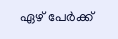ഏഴ് പേർക്ക്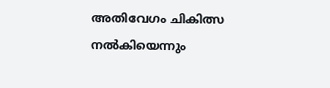അതിവേഗം ചികിത്സ നൽകിയെന്നും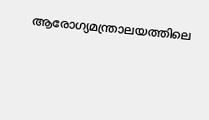ആരോഗ്യമന്ത്രാലയത്തിലെ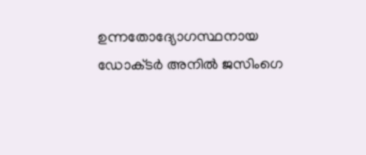ഉന്നതോദ്യോഗസ്ഥനായ ഡോക്‌ടർ അനിൽ ജസിംഗെ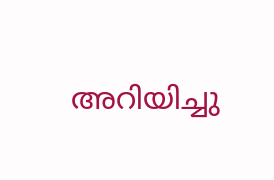അറിയിച്ചു